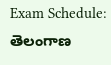Exam Schedule: తెలంగాణ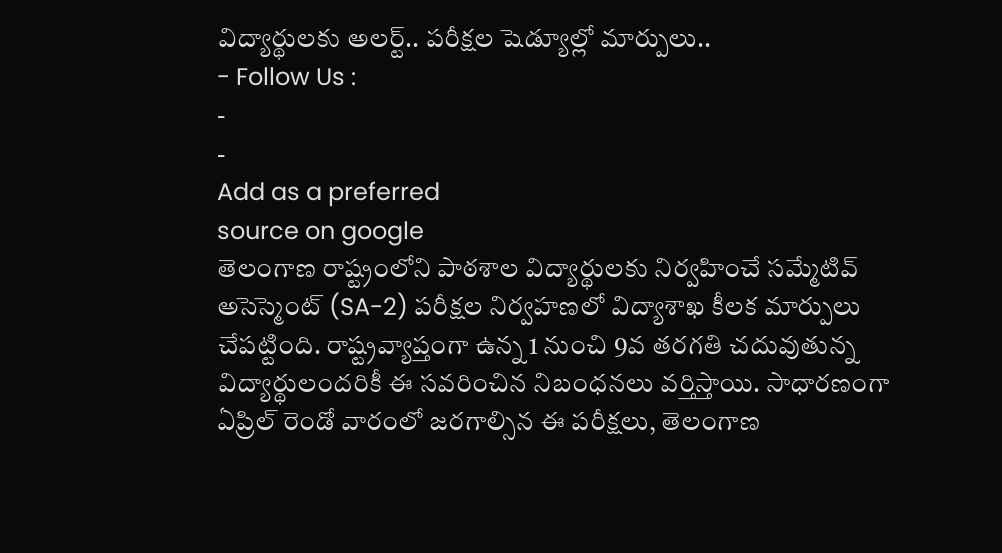విద్యార్థులకు అలర్ట్.. పరీక్షల షెడ్యూల్లో మార్పులు..
- Follow Us :
-
-
Add as a preferred
source on google
తెలంగాణ రాష్ట్రంలోని పాఠశాల విద్యార్థులకు నిర్వహించే సమ్మేటివ్ అసెస్మెంట్ (SA-2) పరీక్షల నిర్వహణలో విద్యాశాఖ కీలక మార్పులు చేపట్టింది. రాష్ట్రవ్యాప్తంగా ఉన్న 1 నుంచి 9వ తరగతి చదువుతున్న విద్యార్థులందరికీ ఈ సవరించిన నిబంధనలు వర్తిస్తాయి. సాధారణంగా ఏప్రిల్ రెండో వారంలో జరగాల్సిన ఈ పరీక్షలు, తెలంగాణ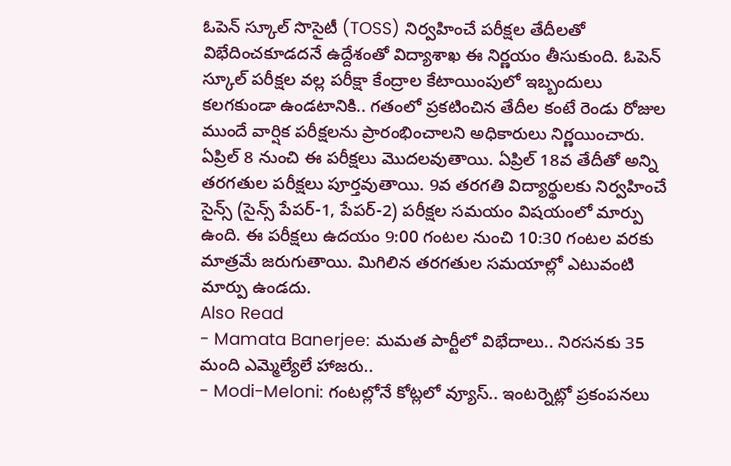ఓపెన్ స్కూల్ సొసైటీ (TOSS) నిర్వహించే పరీక్షల తేదీలతో విభేదించకూడదనే ఉద్దేశంతో విద్యాశాఖ ఈ నిర్ణయం తీసుకుంది. ఓపెన్ స్కూల్ పరీక్షల వల్ల పరీక్షా కేంద్రాల కేటాయింపులో ఇబ్బందులు కలగకుండా ఉండటానికి.. గతంలో ప్రకటించిన తేదీల కంటే రెండు రోజుల ముందే వార్షిక పరీక్షలను ప్రారంభించాలని అధికారులు నిర్ణయించారు.
ఏప్రిల్ 8 నుంచి ఈ పరీక్షలు మొదలవుతాయి. ఏప్రిల్ 18వ తేదీతో అన్ని తరగతుల పరీక్షలు పూర్తవుతాయి. 9వ తరగతి విద్యార్థులకు నిర్వహించే సైన్స్ (సైన్స్ పేపర్-1, పేపర్-2) పరీక్షల సమయం విషయంలో మార్పు ఉంది. ఈ పరీక్షలు ఉదయం 9:00 గంటల నుంచి 10:30 గంటల వరకు మాత్రమే జరుగుతాయి. మిగిలిన తరగతుల సమయాల్లో ఎటువంటి మార్పు ఉండదు.
Also Read
- Mamata Banerjee: మమత పార్టీలో విభేదాలు.. నిరసనకు 35 మంది ఎమ్మెల్యేలే హాజరు..
- Modi-Meloni: గంటల్లోనే కోట్లలో వ్యూస్.. ఇంటర్నెట్లో ప్రకంపనలు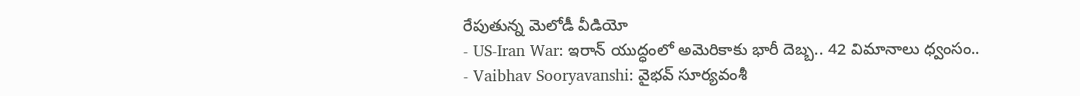రేపుతున్న మెలోడీ వీడియో
- US-Iran War: ఇరాన్ యుద్ధంలో అమెరికాకు భారీ దెబ్బ.. 42 విమానాలు ధ్వంసం..
- Vaibhav Sooryavanshi: వైభవ్ సూర్యవంశీ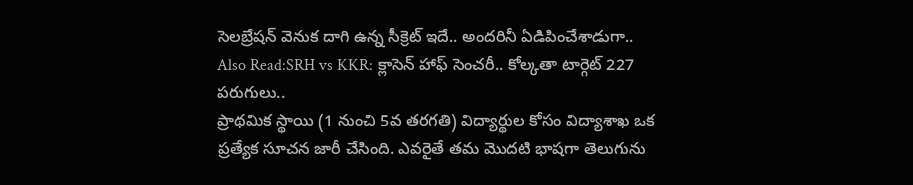సెలబ్రేషన్ వెనుక దాగి ఉన్న సీక్రెట్ ఇదే.. అందరినీ ఏడిపించేశాడుగా..
Also Read:SRH vs KKR: క్లాసెన్ హాఫ్ సెంచరీ.. కోల్కతా టార్గెట్ 227 పరుగులు..
ప్రాథమిక స్థాయి (1 నుంచి 5వ తరగతి) విద్యార్థుల కోసం విద్యాశాఖ ఒక ప్రత్యేక సూచన జారీ చేసింది. ఎవరైతే తమ మొదటి భాషగా తెలుగును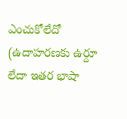ఎంచుకోలేదో (ఉదాహరణకు ఉర్దూ లేదా ఇతర భాషా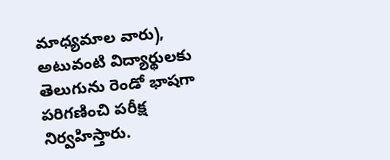మాధ్యమాల వారు), అటువంటి విద్యార్థులకు తెలుగును రెండో భాషగా పరిగణించి పరీక్ష నిర్వహిస్తారు.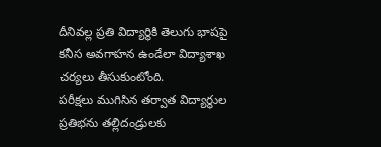దీనివల్ల ప్రతి విద్యార్థికి తెలుగు భాషపై కనీస అవగాహన ఉండేలా విద్యాశాఖ చర్యలు తీసుకుంటోంది.
పరీక్షలు ముగిసిన తర్వాత విద్యార్థుల ప్రతిభను తల్లిదండ్రులకు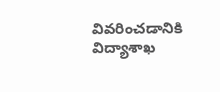వివరించడానికి విద్యాశాఖ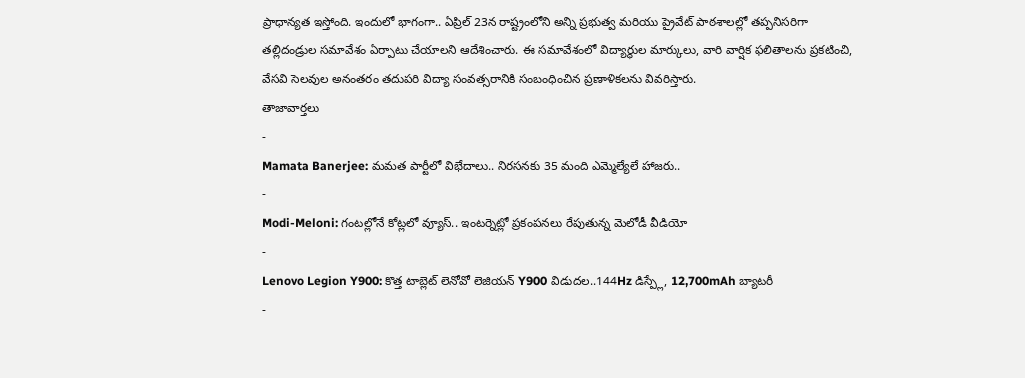ప్రాధాన్యత ఇస్తోంది. ఇందులో భాగంగా.. ఏప్రిల్ 23న రాష్ట్రంలోని అన్ని ప్రభుత్వ మరియు ప్రైవేట్ పాఠశాలల్లో తప్పనిసరిగా తల్లిదండ్రుల సమావేశం ఏర్పాటు చేయాలని ఆదేశించారు. ఈ సమావేశంలో విద్యార్థుల మార్కులు, వారి వార్షిక ఫలితాలను ప్రకటించి, వేసవి సెలవుల అనంతరం తదుపరి విద్యా సంవత్సరానికి సంబంధించిన ప్రణాళికలను వివరిస్తారు.
తాజావార్తలు
-
Mamata Banerjee: మమత పార్టీలో విభేదాలు.. నిరసనకు 35 మంది ఎమ్మెల్యేలే హాజరు..
-
Modi-Meloni: గంటల్లోనే కోట్లలో వ్యూస్.. ఇంటర్నెట్లో ప్రకంపనలు రేపుతున్న మెలోడీ వీడియో
-
Lenovo Legion Y900: కొత్త టాబ్లెట్ లెనోవో లెజియన్ Y900 విడుదల..144Hz డిస్ప్లే, 12,700mAh బ్యాటరీ
-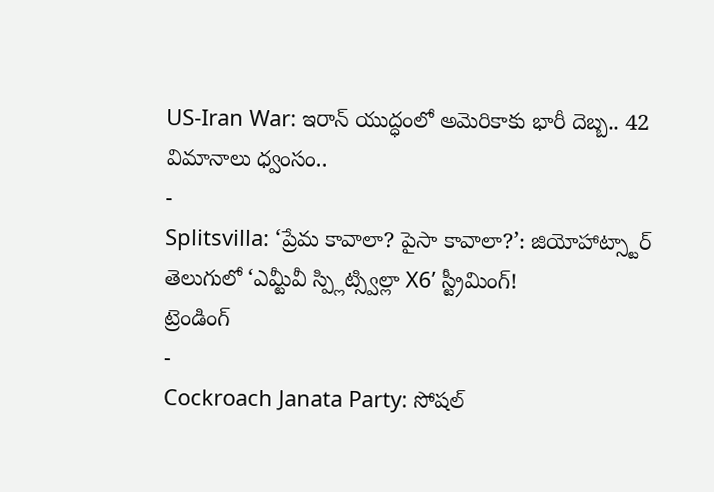US-Iran War: ఇరాన్ యుద్ధంలో అమెరికాకు భారీ దెబ్బ.. 42 విమానాలు ధ్వంసం..
-
Splitsvilla: ‘ప్రేమ కావాలా? పైసా కావాలా?’: జియోహాట్స్టార్ తెలుగులో ‘ఎమ్టీవీ స్ప్లిట్స్విల్లా X6’ స్ట్రీమింగ్!
ట్రెండింగ్
-
Cockroach Janata Party: సోషల్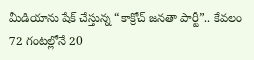మీడియాను షేక్ చేస్తున్న “కాక్రోచ్ జనతా పార్టీ”.. కేవలం 72 గంటల్లోనే 20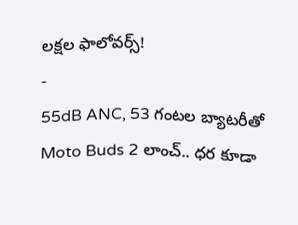లక్షల ఫాలోవర్స్!
-
55dB ANC, 53 గంటల బ్యాటరీతో Moto Buds 2 లాంచ్.. ధర కూడా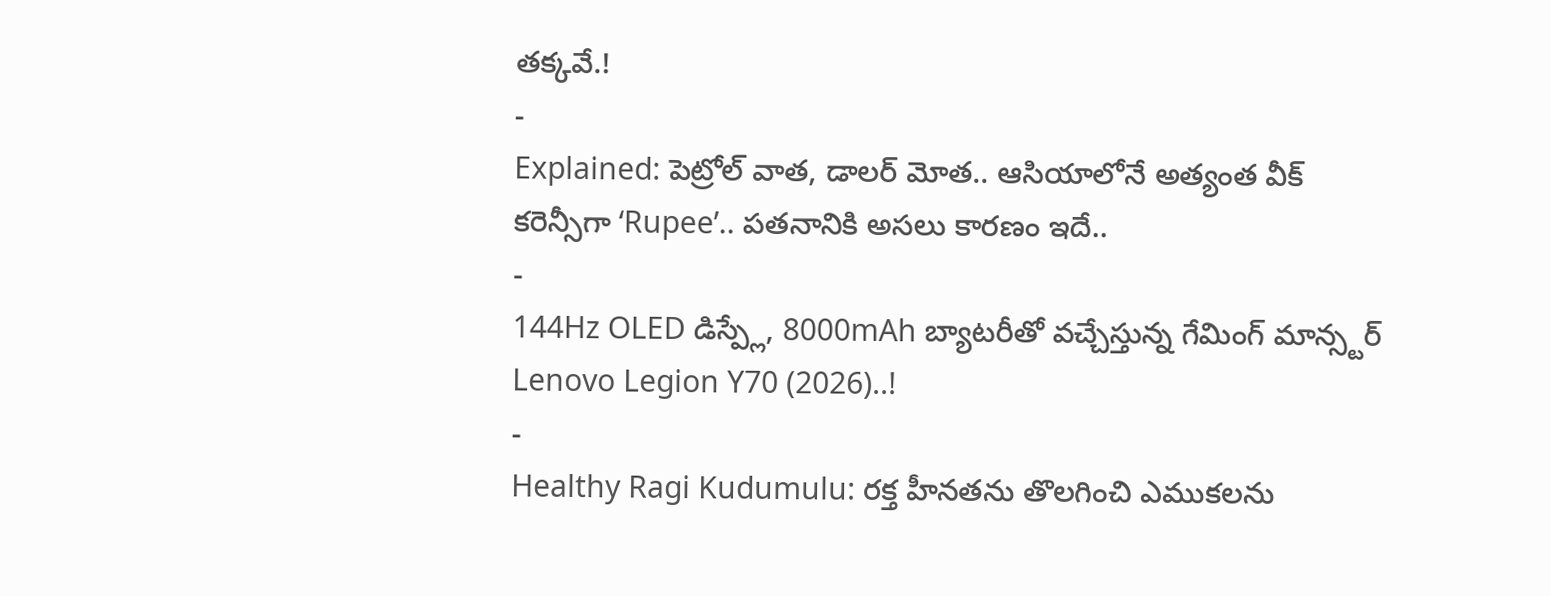తక్కవే.!
-
Explained: పెట్రోల్ వాత, డాలర్ మోత.. ఆసియాలోనే అత్యంత వీక్ కరెన్సీగా ‘Rupee’.. పతనానికి అసలు కారణం ఇదే..
-
144Hz OLED డిస్ప్లే, 8000mAh బ్యాటరీతో వచ్చేస్తున్న గేమింగ్ మాన్స్టర్ Lenovo Legion Y70 (2026)..!
-
Healthy Ragi Kudumulu: రక్త హీనతను తొలగించి ఎముకలను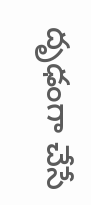దృఢంగా చేసే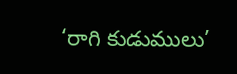‘రాగి కుడుములు’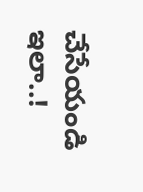చేసేయండి ఇలా..!